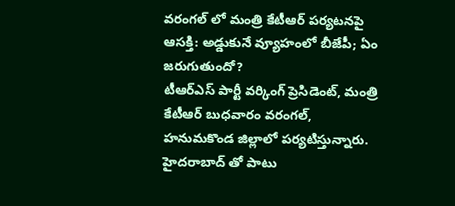వరంగల్ లో మంత్రి కేటీఆర్ పర్యటనపై ఆసక్తి: అడ్డుకునే వ్యూహంలో బీజేపీ; ఏం జరుగుతుందో?
టీఆర్ఎస్ పార్టీ వర్కింగ్ ప్రెసిడెంట్, మంత్రి కేటీఆర్ బుధవారం వరంగల్, హనుమకొండ జిల్లాలో పర్యటిస్తున్నారు. హైదరాబాద్ తో పాటు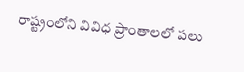రాష్ట్రంలోని వివిధ ప్రాంతాలలో పలు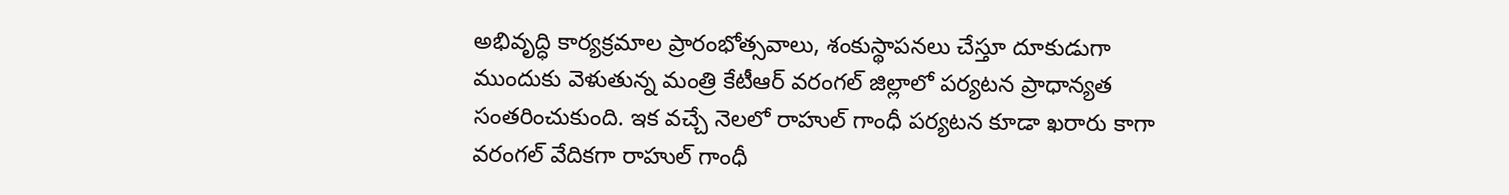అభివృద్ధి కార్యక్రమాల ప్రారంభోత్సవాలు, శంకుస్థాపనలు చేస్తూ దూకుడుగా ముందుకు వెళుతున్న మంత్రి కేటీఆర్ వరంగల్ జిల్లాలో పర్యటన ప్రాధాన్యత సంతరించుకుంది. ఇక వచ్చే నెలలో రాహుల్ గాంధీ పర్యటన కూడా ఖరారు కాగా వరంగల్ వేదికగా రాహుల్ గాంధీ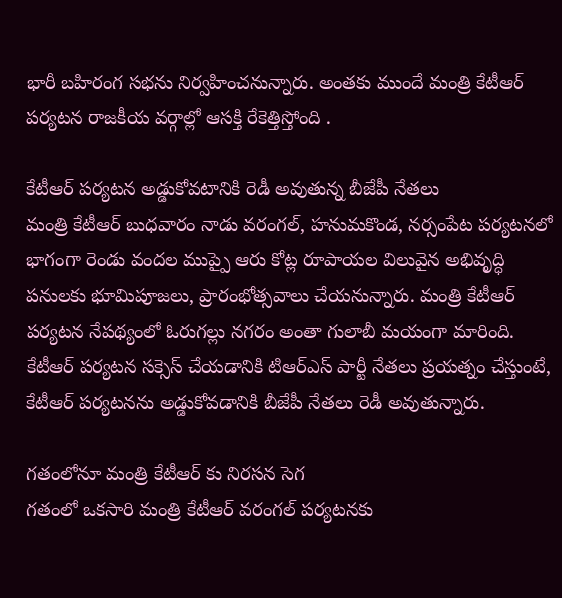భారీ బహిరంగ సభను నిర్వహించనున్నారు. అంతకు ముందే మంత్రి కేటీఆర్ పర్యటన రాజకీయ వర్గాల్లో ఆసక్తి రేకెత్తిస్తోంది .

కేటీఆర్ పర్యటన అడ్డుకోవటానికి రెడీ అవుతున్న బీజేపీ నేతలు
మంత్రి కేటీఆర్ బుధవారం నాడు వరంగల్, హనుమకొండ, నర్సంపేట పర్యటనలో భాగంగా రెండు వందల ముప్పై ఆరు కోట్ల రూపాయల విలువైన అభివృద్ధి పనులకు భూమిపూజలు, ప్రారంభోత్సవాలు చేయనున్నారు. మంత్రి కేటీఆర్ పర్యటన నేపథ్యంలో ఓరుగల్లు నగరం అంతా గులాబీ మయంగా మారింది. కేటీఆర్ పర్యటన సక్సెస్ చేయడానికి టిఆర్ఎస్ పార్టీ నేతలు ప్రయత్నం చేస్తుంటే, కేటీఆర్ పర్యటనను అడ్డుకోవడానికి బీజేపీ నేతలు రెడీ అవుతున్నారు.

గతంలోనూ మంత్రి కేటీఆర్ కు నిరసన సెగ
గతంలో ఒకసారి మంత్రి కేటీఆర్ వరంగల్ పర్యటనకు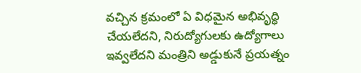వచ్చిన క్రమంలో ఏ విధమైన అభివృద్ధి చేయలేదని, నిరుద్యోగులకు ఉద్యోగాలు ఇవ్వలేదని మంత్రిని అడ్డుకునే ప్రయత్నం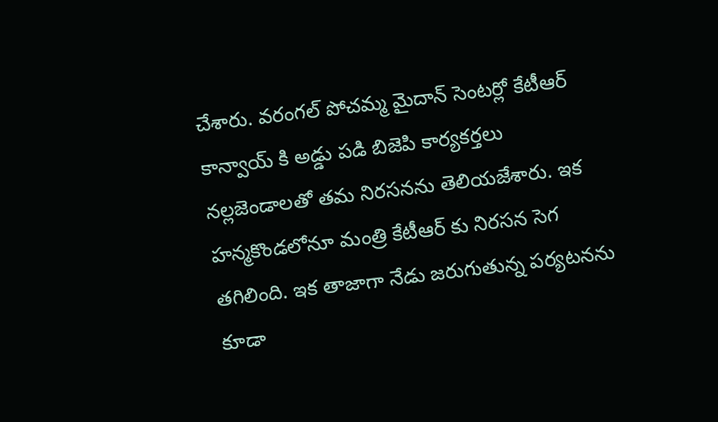చేశారు. వరంగల్ పోచమ్మ మైదాన్ సెంటర్లో కేటీఆర్ కాన్వాయ్ కి అడ్డు పడి బిజెపి కార్యకర్తలు నల్లజెండాలతో తమ నిరసనను తెలియజేశారు. ఇక హన్మకొండలోనూ మంత్రి కేటీఆర్ కు నిరసన సెగ తగిలింది. ఇక తాజాగా నేడు జరుగుతున్న పర్యటనను కూడా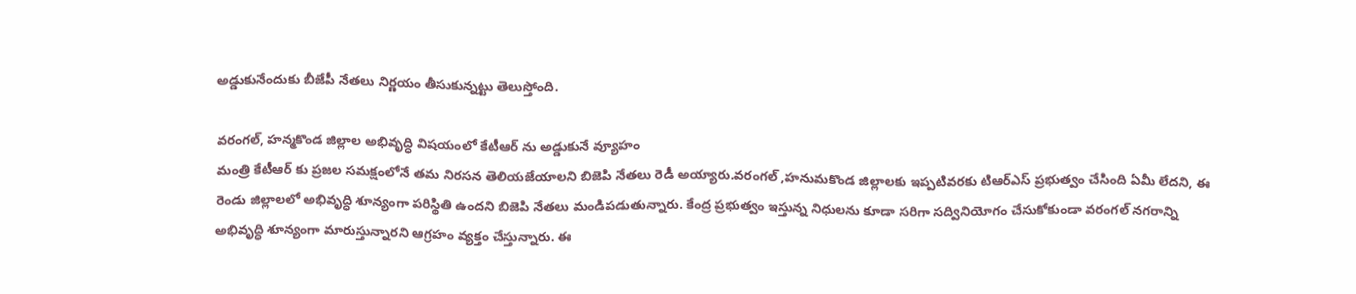అడ్డుకునేందుకు బీజేపీ నేతలు నిర్ణయం తీసుకున్నట్టు తెలుస్తోంది.

వరంగల్, హన్మకొండ జిల్లాల అభివృద్ధి విషయంలో కేటీఆర్ ను అడ్డుకునే వ్యూహం
మంత్రి కేటీఆర్ కు ప్రజల సమక్షంలోనే తమ నిరసన తెలియజేయాలని బిజెపి నేతలు రెడీ అయ్యారు.వరంగల్ ,హనుమకొండ జిల్లాలకు ఇప్పటివరకు టిఆర్ఎస్ ప్రభుత్వం చేసింది ఏమీ లేదని, ఈ రెండు జిల్లాలలో అభివృద్ధి శూన్యంగా పరిస్థితి ఉందని బిజెపి నేతలు మండిపడుతున్నారు. కేంద్ర ప్రభుత్వం ఇస్తున్న నిధులను కూడా సరిగా సద్వినియోగం చేసుకోకుండా వరంగల్ నగరాన్ని అభివృద్ధి శూన్యంగా మారుస్తున్నారని ఆగ్రహం వ్యక్తం చేస్తున్నారు. ఈ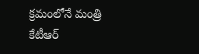క్రమంలోనే మంత్రి కేటీఆర్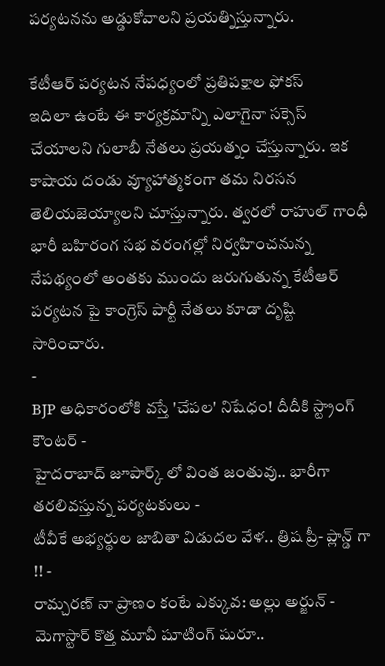పర్యటనను అడ్డుకోవాలని ప్రయత్నిస్తున్నారు.

కేటీఆర్ పర్యటన నేపధ్యంలో ప్రతిపక్షాల ఫోకస్
ఇదిలా ఉంటే ఈ కార్యక్రమాన్ని ఎలాగైనా సక్సెస్ చేయాలని గులాబీ నేతలు ప్రయత్నం చేస్తున్నారు. ఇక కాషాయ దండు వ్యూహాత్మకంగా తమ నిరసన తెలియజెయ్యాలని చూస్తున్నారు. త్వరలో రాహుల్ గాంధీ భారీ బహిరంగ సభ వరంగల్లో నిర్వహించనున్న నేపథ్యంలో అంతకు ముందు జరుగుతున్న కేటీఆర్ పర్యటన పై కాంగ్రెస్ పార్టీ నేతలు కూడా దృష్టి సారించారు.
-
BJP అధికారంలోకి వస్తే 'చేపల' నిషేధం! దీదీకి స్ట్రాంగ్ కౌంటర్ -
హైదరాబాద్ జూపార్క్ లో వింత జంతువు.. భారీగా తరలివస్తున్న పర్యటకులు -
టీవీకే అభ్యర్థుల జాబితా విడుదల వేళ.. త్రిష ప్రీ- ప్లాన్డ్ గా !! -
రామ్చరణ్ నా ప్రాణం కంటే ఎక్కువ: అల్లు అర్జున్ -
మెగాస్టార్ కొత్త మూవీ షూటింగ్ షురూ..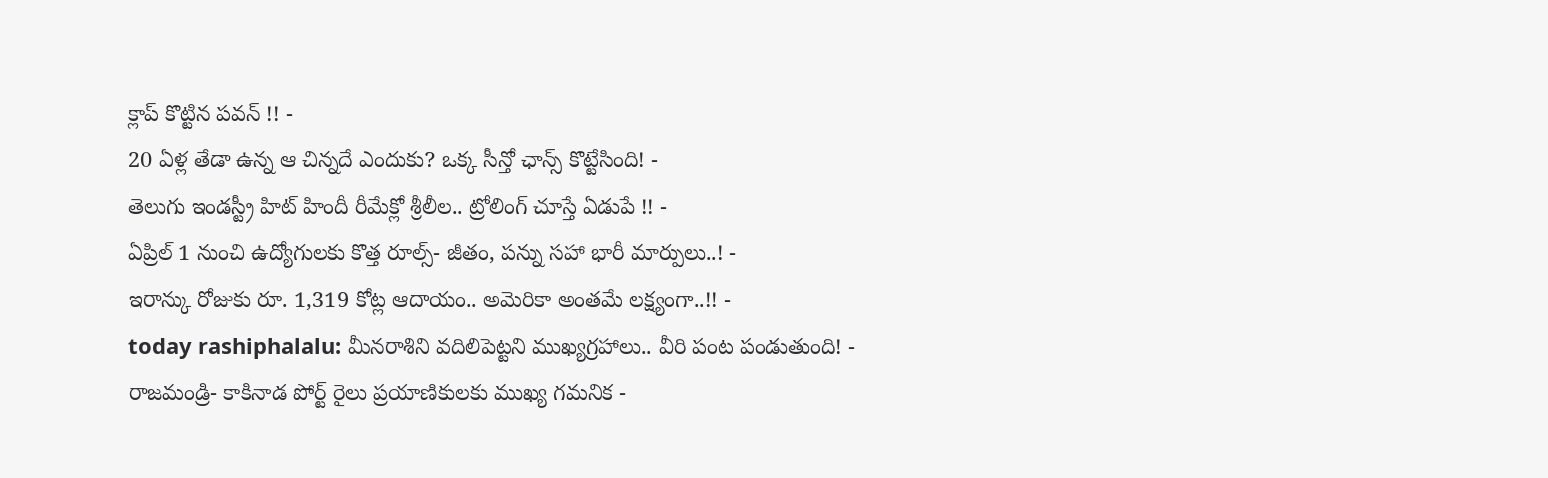క్లాప్ కొట్టిన పవన్ !! -
20 ఏళ్ల తేడా ఉన్న ఆ చిన్నదే ఎందుకు? ఒక్క సీన్తో ఛాన్స్ కొట్టేసింది! -
తెలుగు ఇండస్ట్రీ హిట్ హిందీ రీమేక్లో శ్రీలీల.. ట్రోలింగ్ చూస్తే ఏడుపే !! -
ఏప్రిల్ 1 నుంచి ఉద్యోగులకు కొత్త రూల్స్- జీతం, పన్ను సహా భారీ మార్పులు..! -
ఇరాన్కు రోజుకు రూ. 1,319 కోట్ల ఆదాయం.. అమెరికా అంతమే లక్ష్యంగా..!! -
today rashiphalalu: మీనరాశిని వదిలిపెట్టని ముఖ్యగ్రహాలు.. వీరి పంట పండుతుంది! -
రాజమండ్రి- కాకినాడ పోర్ట్ రైలు ప్రయాణికులకు ముఖ్య గమనిక -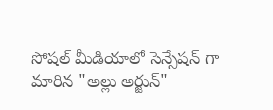సోషల్ మీడియాలో సెన్సేషన్ గా మారిన "అల్లు అర్జున్"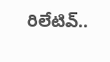రిలేటివ్..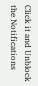Click it and Unblock the Notifications